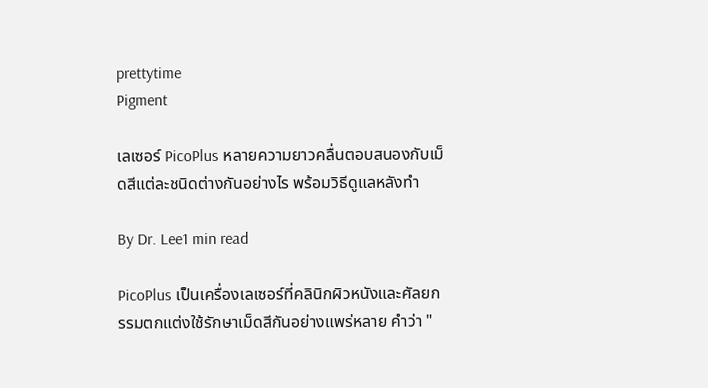prettytime
Pigment

เลเซอร์ PicoPlus หลายความยาวคลื่นตอบสนองกับเม็ดสีแต่ละชนิดต่างกันอย่างไร พร้อมวิธีดูแลหลังทำ

By Dr. Lee1 min read

PicoPlus เป็นเครื่องเลเซอร์ที่คลินิกผิวหนังและศัลยกรรมตกแต่งใช้รักษาเม็ดสีกันอย่างแพร่หลาย คำว่า "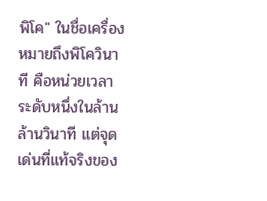พิโค" ในชื่อเครื่องหมายถึงพิโควินาที คือหน่วยเวลาระดับหนึ่งในล้านล้านวินาที แต่จุดเด่นที่แท้จริงของ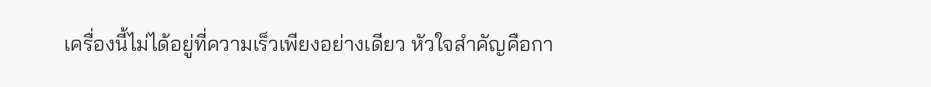เครื่องนี้ไม่ได้อยู่ที่ความเร็วเพียงอย่างเดียว หัวใจสำคัญคือกา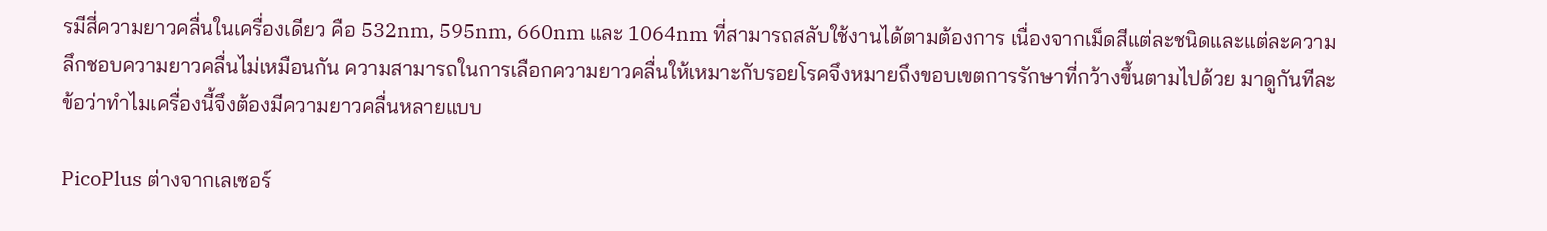รมีสี่ความยาวคลื่นในเครื่องเดียว คือ 532nm, 595nm, 660nm และ 1064nm ที่สามารถสลับใช้งานได้ตามต้องการ เนื่องจากเม็ดสีแต่ละชนิดและแต่ละความลึกชอบความยาวคลื่นไม่เหมือนกัน ความสามารถในการเลือกความยาวคลื่นให้เหมาะกับรอยโรคจึงหมายถึงขอบเขตการรักษาที่กว้างขึ้นตามไปด้วย มาดูกันทีละข้อว่าทำไมเครื่องนี้จึงต้องมีความยาวคลื่นหลายแบบ

PicoPlus ต่างจากเลเซอร์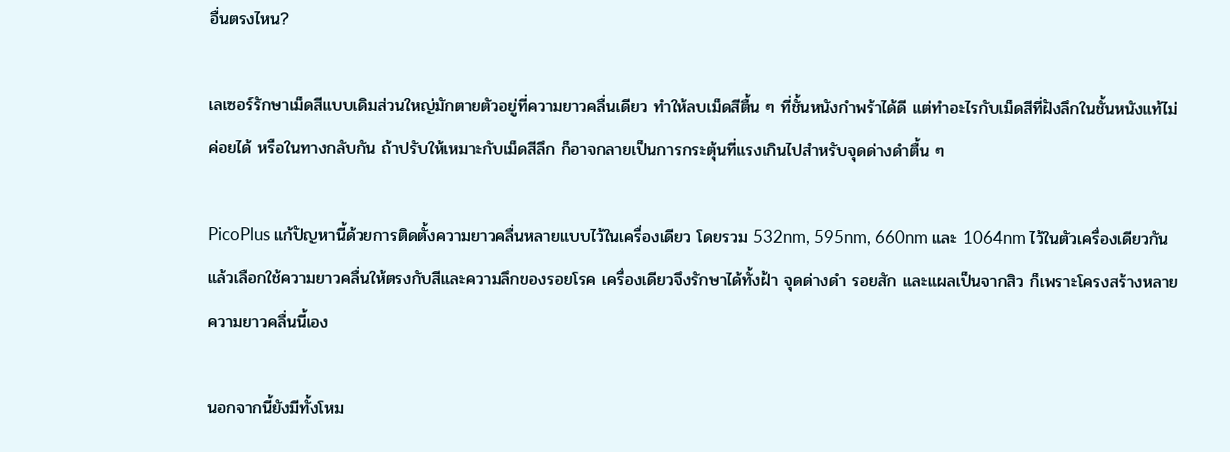อื่นตรงไหน?

เลเซอร์รักษาเม็ดสีแบบเดิมส่วนใหญ่มักตายตัวอยู่ที่ความยาวคลื่นเดียว ทำให้ลบเม็ดสีตื้น ๆ ที่ชั้นหนังกำพร้าได้ดี แต่ทำอะไรกับเม็ดสีที่ฝังลึกในชั้นหนังแท้ไม่ค่อยได้ หรือในทางกลับกัน ถ้าปรับให้เหมาะกับเม็ดสีลึก ก็อาจกลายเป็นการกระตุ้นที่แรงเกินไปสำหรับจุดด่างดำตื้น ๆ

PicoPlus แก้ปัญหานี้ด้วยการติดตั้งความยาวคลื่นหลายแบบไว้ในเครื่องเดียว โดยรวม 532nm, 595nm, 660nm และ 1064nm ไว้ในตัวเครื่องเดียวกัน แล้วเลือกใช้ความยาวคลื่นให้ตรงกับสีและความลึกของรอยโรค เครื่องเดียวจึงรักษาได้ทั้งฝ้า จุดด่างดำ รอยสัก และแผลเป็นจากสิว ก็เพราะโครงสร้างหลายความยาวคลื่นนี้เอง

นอกจากนี้ยังมีทั้งโหม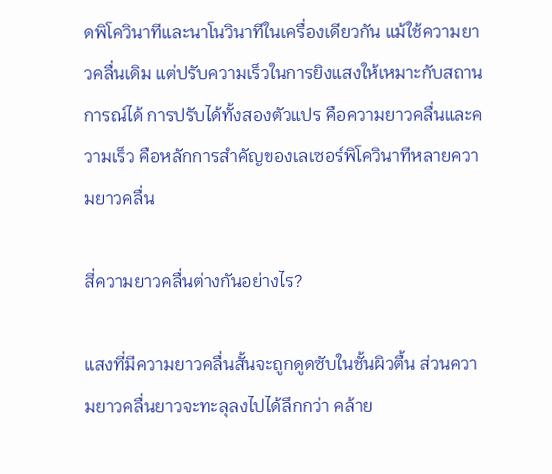ดพิโควินาทีและนาโนวินาทีในเครื่องเดียวกัน แม้ใช้ความยาวคลื่นเดิม แต่ปรับความเร็วในการยิงแสงให้เหมาะกับสถานการณ์ได้ การปรับได้ทั้งสองตัวแปร คือความยาวคลื่นและความเร็ว คือหลักการสำคัญของเลเซอร์พิโควินาทีหลายความยาวคลื่น

สี่ความยาวคลื่นต่างกันอย่างไร?

แสงที่มีความยาวคลื่นสั้นจะถูกดูดซับในชั้นผิวตื้น ส่วนความยาวคลื่นยาวจะทะลุลงไปได้ลึกกว่า คล้าย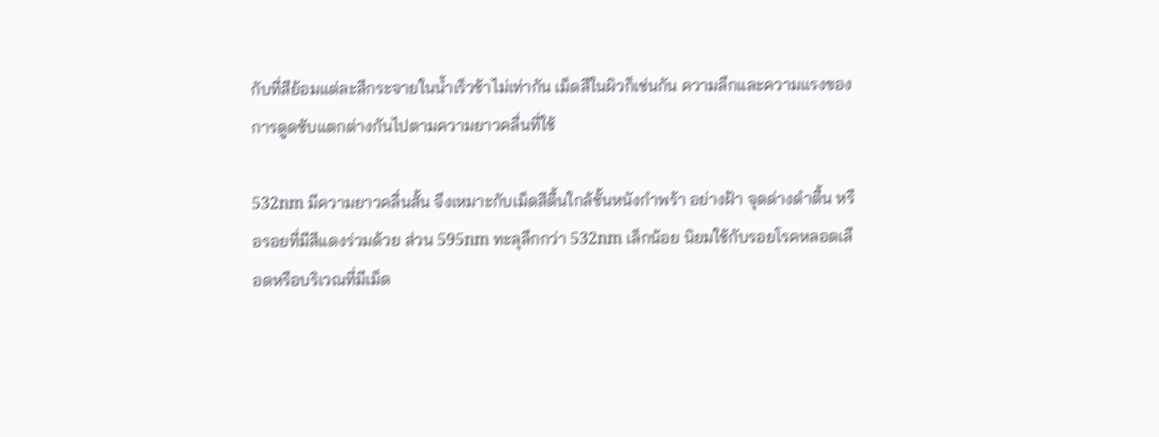กับที่สีย้อมแต่ละสีกระจายในน้ำเร็วช้าไม่เท่ากัน เม็ดสีในผิวก็เช่นกัน ความลึกและความแรงของการดูดซับแตกต่างกันไปตามความยาวคลื่นที่ใช้

532nm มีความยาวคลื่นสั้น จึงเหมาะกับเม็ดสีตื้นใกล้ชั้นหนังกำพร้า อย่างฝ้า จุดด่างดำตื้น หรือรอยที่มีสีแดงร่วมด้วย ส่วน 595nm ทะลุลึกกว่า 532nm เล็กน้อย นิยมใช้กับรอยโรคหลอดเลือดหรือบริเวณที่มีเม็ด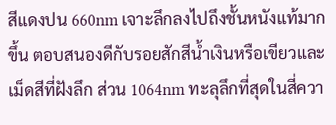สีแดงปน 660nm เจาะลึกลงไปถึงชั้นหนังแท้มากขึ้น ตอบสนองดีกับรอยสักสีน้ำเงินหรือเขียวและเม็ดสีที่ฝังลึก ส่วน 1064nm ทะลุลึกที่สุดในสี่ควา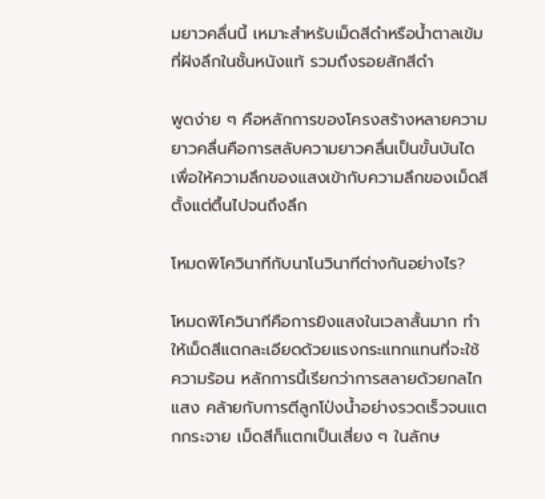มยาวคลื่นนี้ เหมาะสำหรับเม็ดสีดำหรือน้ำตาลเข้มที่ฝังลึกในชั้นหนังแท้ รวมถึงรอยสักสีดำ

พูดง่าย ๆ คือหลักการของโครงสร้างหลายความยาวคลื่นคือการสลับความยาวคลื่นเป็นขั้นบันได เพื่อให้ความลึกของแสงเข้ากับความลึกของเม็ดสี ตั้งแต่ตื้นไปจนถึงลึก

โหมดพิโควินาทีกับนาโนวินาทีต่างกันอย่างไร?

โหมดพิโควินาทีคือการยิงแสงในเวลาสั้นมาก ทำให้เม็ดสีแตกละเอียดด้วยแรงกระแทกแทนที่จะใช้ความร้อน หลักการนี้เรียกว่าการสลายด้วยกลไกแสง คล้ายกับการตีลูกโป่งน้ำอย่างรวดเร็วจนแตกกระจาย เม็ดสีก็แตกเป็นเสี่ยง ๆ ในลักษ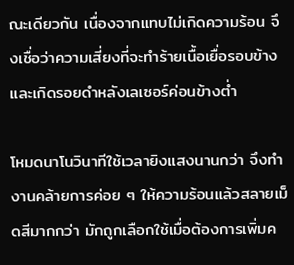ณะเดียวกัน เนื่องจากแทบไม่เกิดความร้อน จึงเชื่อว่าความเสี่ยงที่จะทำร้ายเนื้อเยื่อรอบข้างและเกิดรอยดำหลังเลเซอร์ค่อนข้างต่ำ

โหมดนาโนวินาทีใช้เวลายิงแสงนานกว่า จึงทำงานคล้ายการค่อย ๆ ให้ความร้อนแล้วสลายเม็ดสีมากกว่า มักถูกเลือกใช้เมื่อต้องการเพิ่มค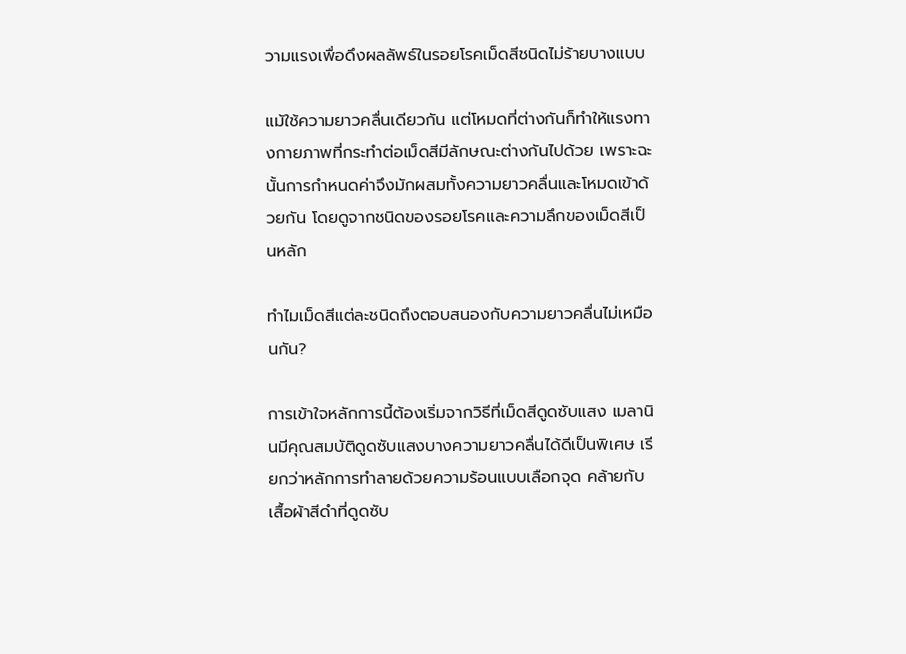วามแรงเพื่อดึงผลลัพธ์ในรอยโรคเม็ดสีชนิดไม่ร้ายบางแบบ

แม้ใช้ความยาวคลื่นเดียวกัน แต่โหมดที่ต่างกันก็ทำให้แรงทางกายภาพที่กระทำต่อเม็ดสีมีลักษณะต่างกันไปด้วย เพราะฉะนั้นการกำหนดค่าจึงมักผสมทั้งความยาวคลื่นและโหมดเข้าด้วยกัน โดยดูจากชนิดของรอยโรคและความลึกของเม็ดสีเป็นหลัก

ทำไมเม็ดสีแต่ละชนิดถึงตอบสนองกับความยาวคลื่นไม่เหมือนกัน?

การเข้าใจหลักการนี้ต้องเริ่มจากวิธีที่เม็ดสีดูดซับแสง เมลานินมีคุณสมบัติดูดซับแสงบางความยาวคลื่นได้ดีเป็นพิเศษ เรียกว่าหลักการทำลายด้วยความร้อนแบบเลือกจุด คล้ายกับเสื้อผ้าสีดำที่ดูดซับ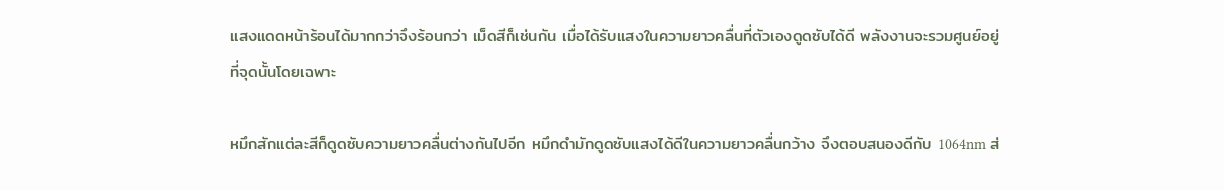แสงแดดหน้าร้อนได้มากกว่าจึงร้อนกว่า เม็ดสีก็เช่นกัน เมื่อได้รับแสงในความยาวคลื่นที่ตัวเองดูดซับได้ดี พลังงานจะรวมศูนย์อยู่ที่จุดนั้นโดยเฉพาะ

หมึกสักแต่ละสีก็ดูดซับความยาวคลื่นต่างกันไปอีก หมึกดำมักดูดซับแสงได้ดีในความยาวคลื่นกว้าง จึงตอบสนองดีกับ 1064nm ส่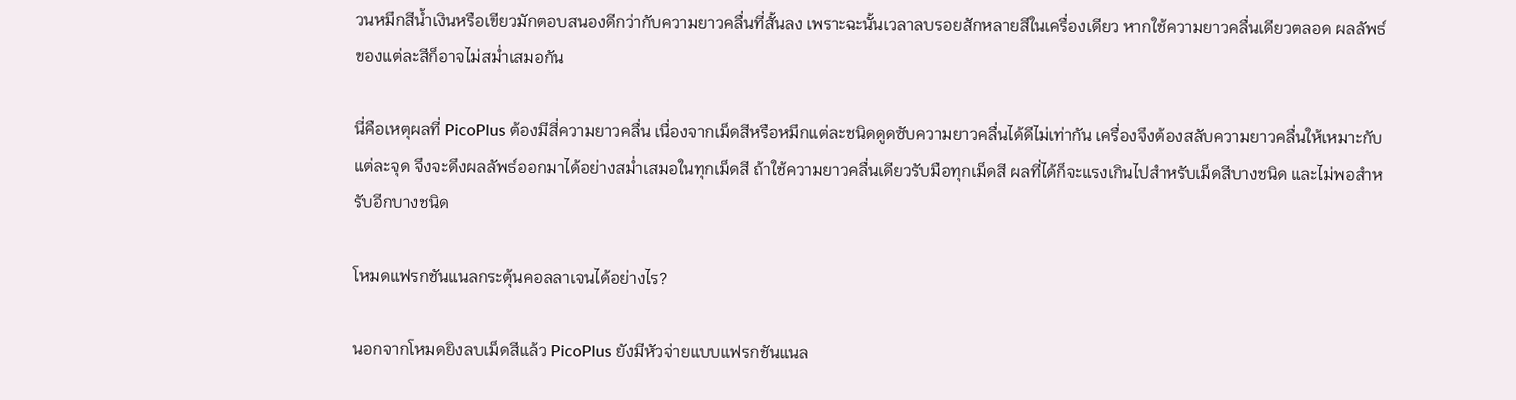วนหมึกสีน้ำเงินหรือเขียวมักตอบสนองดีกว่ากับความยาวคลื่นที่สั้นลง เพราะฉะนั้นเวลาลบรอยสักหลายสีในเครื่องเดียว หากใช้ความยาวคลื่นเดียวตลอด ผลลัพธ์ของแต่ละสีก็อาจไม่สม่ำเสมอกัน

นี่คือเหตุผลที่ PicoPlus ต้องมีสี่ความยาวคลื่น เนื่องจากเม็ดสีหรือหมึกแต่ละชนิดดูดซับความยาวคลื่นได้ดีไม่เท่ากัน เครื่องจึงต้องสลับความยาวคลื่นให้เหมาะกับแต่ละจุด จึงจะดึงผลลัพธ์ออกมาได้อย่างสม่ำเสมอในทุกเม็ดสี ถ้าใช้ความยาวคลื่นเดียวรับมือทุกเม็ดสี ผลที่ได้ก็จะแรงเกินไปสำหรับเม็ดสีบางชนิด และไม่พอสำหรับอีกบางชนิด

โหมดแฟรกชันแนลกระตุ้นคอลลาเจนได้อย่างไร?

นอกจากโหมดยิงลบเม็ดสีแล้ว PicoPlus ยังมีหัวจ่ายแบบแฟรกชันแนล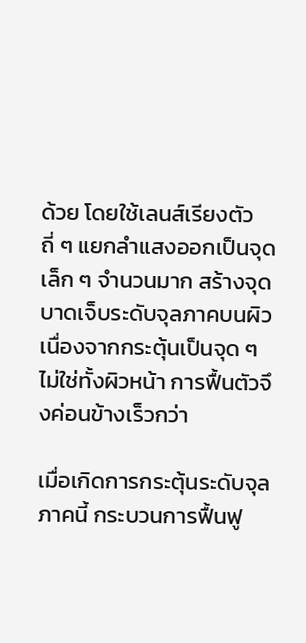ด้วย โดยใช้เลนส์เรียงตัวถี่ ๆ แยกลำแสงออกเป็นจุดเล็ก ๆ จำนวนมาก สร้างจุดบาดเจ็บระดับจุลภาคบนผิว เนื่องจากกระตุ้นเป็นจุด ๆ ไม่ใช่ทั้งผิวหน้า การฟื้นตัวจึงค่อนข้างเร็วกว่า

เมื่อเกิดการกระตุ้นระดับจุลภาคนี้ กระบวนการฟื้นฟู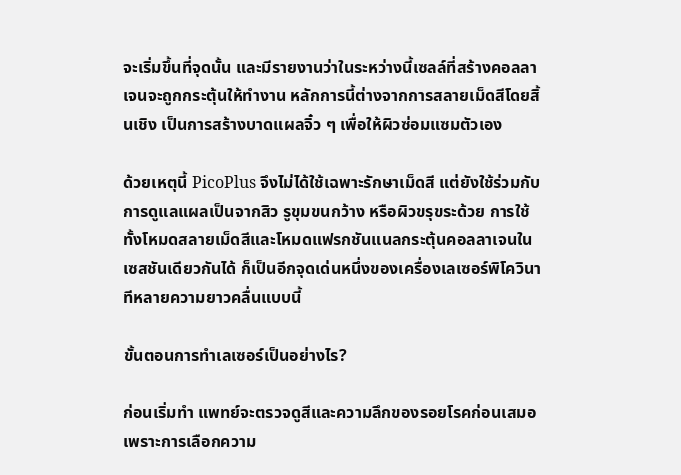จะเริ่มขึ้นที่จุดนั้น และมีรายงานว่าในระหว่างนี้เซลล์ที่สร้างคอลลาเจนจะถูกกระตุ้นให้ทำงาน หลักการนี้ต่างจากการสลายเม็ดสีโดยสิ้นเชิง เป็นการสร้างบาดแผลจิ๋ว ๆ เพื่อให้ผิวซ่อมแซมตัวเอง

ด้วยเหตุนี้ PicoPlus จึงไม่ได้ใช้เฉพาะรักษาเม็ดสี แต่ยังใช้ร่วมกับการดูแลแผลเป็นจากสิว รูขุมขนกว้าง หรือผิวขรุขระด้วย การใช้ทั้งโหมดสลายเม็ดสีและโหมดแฟรกชันแนลกระตุ้นคอลลาเจนในเซสชันเดียวกันได้ ก็เป็นอีกจุดเด่นหนึ่งของเครื่องเลเซอร์พิโควินาทีหลายความยาวคลื่นแบบนี้

ขั้นตอนการทำเลเซอร์เป็นอย่างไร?

ก่อนเริ่มทำ แพทย์จะตรวจดูสีและความลึกของรอยโรคก่อนเสมอ เพราะการเลือกความ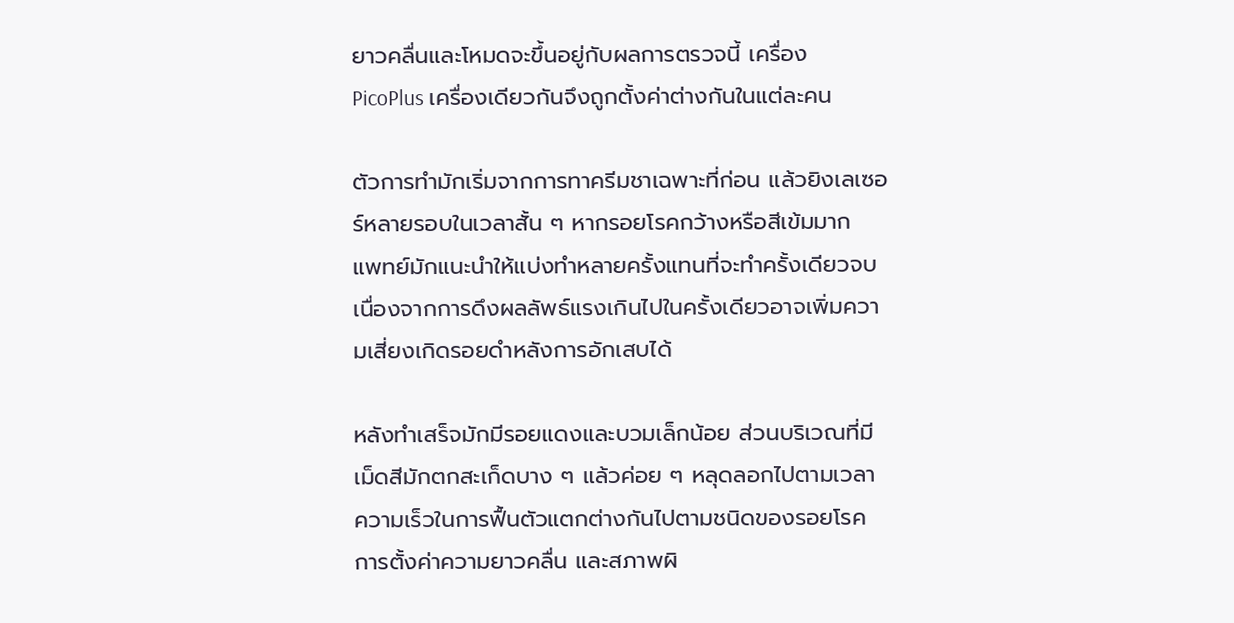ยาวคลื่นและโหมดจะขึ้นอยู่กับผลการตรวจนี้ เครื่อง PicoPlus เครื่องเดียวกันจึงถูกตั้งค่าต่างกันในแต่ละคน

ตัวการทำมักเริ่มจากการทาครีมชาเฉพาะที่ก่อน แล้วยิงเลเซอร์หลายรอบในเวลาสั้น ๆ หากรอยโรคกว้างหรือสีเข้มมาก แพทย์มักแนะนำให้แบ่งทำหลายครั้งแทนที่จะทำครั้งเดียวจบ เนื่องจากการดึงผลลัพธ์แรงเกินไปในครั้งเดียวอาจเพิ่มความเสี่ยงเกิดรอยดำหลังการอักเสบได้

หลังทำเสร็จมักมีรอยแดงและบวมเล็กน้อย ส่วนบริเวณที่มีเม็ดสีมักตกสะเก็ดบาง ๆ แล้วค่อย ๆ หลุดลอกไปตามเวลา ความเร็วในการฟื้นตัวแตกต่างกันไปตามชนิดของรอยโรค การตั้งค่าความยาวคลื่น และสภาพผิ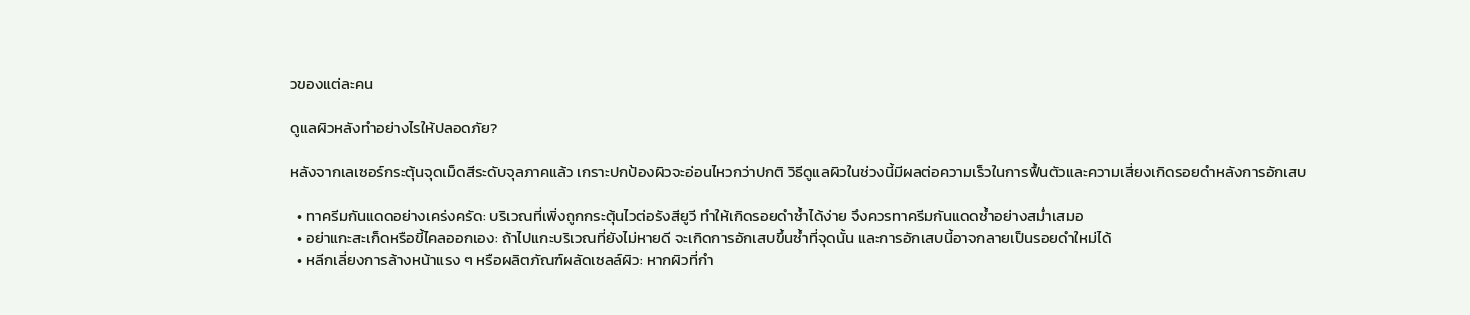วของแต่ละคน

ดูแลผิวหลังทำอย่างไรให้ปลอดภัย?

หลังจากเลเซอร์กระตุ้นจุดเม็ดสีระดับจุลภาคแล้ว เกราะปกป้องผิวจะอ่อนไหวกว่าปกติ วิธีดูแลผิวในช่วงนี้มีผลต่อความเร็วในการฟื้นตัวและความเสี่ยงเกิดรอยดำหลังการอักเสบ

  • ทาครีมกันแดดอย่างเคร่งครัด: บริเวณที่เพิ่งถูกกระตุ้นไวต่อรังสียูวี ทำให้เกิดรอยดำซ้ำได้ง่าย จึงควรทาครีมกันแดดซ้ำอย่างสม่ำเสมอ
  • อย่าแกะสะเก็ดหรือขี้ไคลออกเอง: ถ้าไปแกะบริเวณที่ยังไม่หายดี จะเกิดการอักเสบขึ้นซ้ำที่จุดนั้น และการอักเสบนี้อาจกลายเป็นรอยดำใหม่ได้
  • หลีกเลี่ยงการล้างหน้าแรง ๆ หรือผลิตภัณฑ์ผลัดเซลล์ผิว: หากผิวที่กำ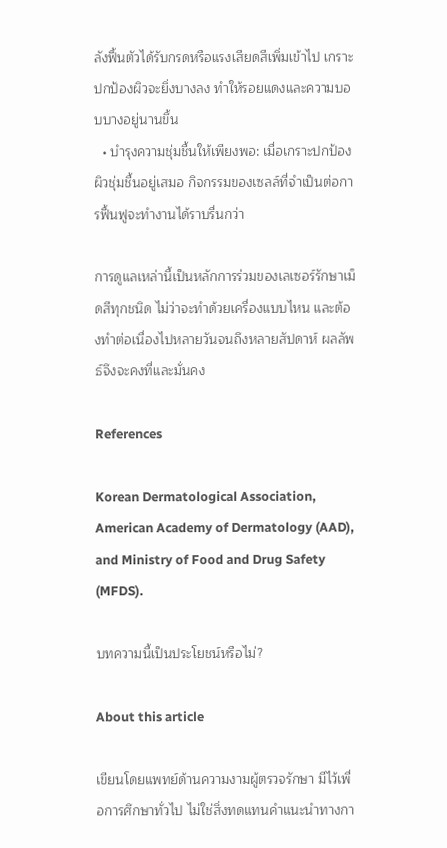ลังฟื้นตัวได้รับกรดหรือแรงเสียดสีเพิ่มเข้าไป เกราะปกป้องผิวจะยิ่งบางลง ทำให้รอยแดงและความบอบบางอยู่นานขึ้น
  • บำรุงความชุ่มชื้นให้เพียงพอ: เมื่อเกราะปกป้องผิวชุ่มชื้นอยู่เสมอ กิจกรรมของเซลล์ที่จำเป็นต่อการฟื้นฟูจะทำงานได้ราบรื่นกว่า

การดูแลเหล่านี้เป็นหลักการร่วมของเลเซอร์รักษาเม็ดสีทุกชนิด ไม่ว่าจะทำด้วยเครื่องแบบไหน และต้องทำต่อเนื่องไปหลายวันจนถึงหลายสัปดาห์ ผลลัพธ์จึงจะคงที่และมั่นคง

References

Korean Dermatological Association, American Academy of Dermatology (AAD), and Ministry of Food and Drug Safety (MFDS).

บทความนี้เป็นประโยชน์หรือไม่?

About this article

เขียนโดยแพทย์ด้านความงามผู้ตรวจรักษา มีไว้เพื่อการศึกษาทั่วไป ไม่ใช่สิ่งทดแทนคำแนะนำทางกา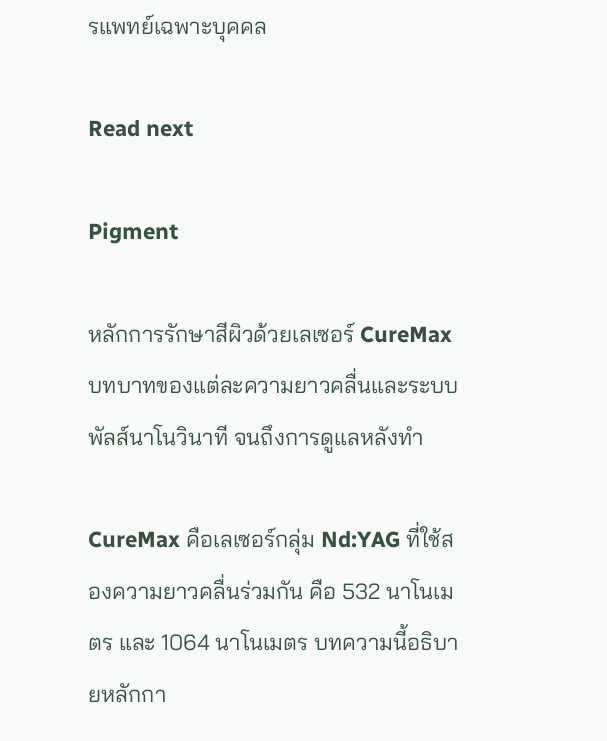รแพทย์เฉพาะบุคคล

Read next

Pigment

หลักการรักษาสีผิวด้วยเลเซอร์ CureMax บทบาทของแต่ละความยาวคลื่นและระบบพัลส์นาโนวินาที จนถึงการดูแลหลังทำ

CureMax คือเลเซอร์กลุ่ม Nd:YAG ที่ใช้สองความยาวคลื่นร่วมกัน คือ 532 นาโนเมตร และ 1064 นาโนเมตร บทความนี้อธิบายหลักกา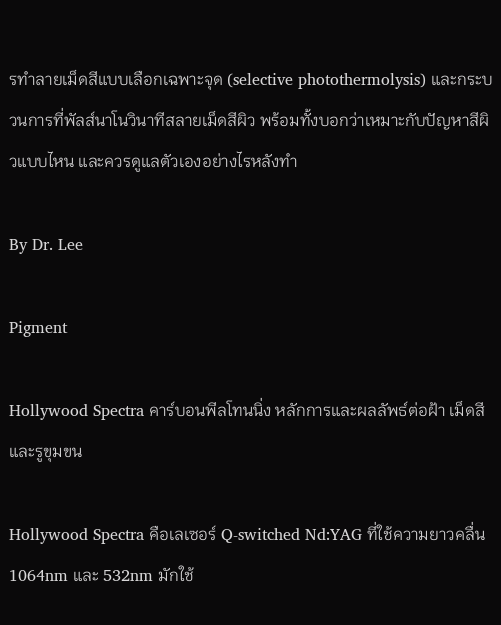รทำลายเม็ดสีแบบเลือกเฉพาะจุด (selective photothermolysis) และกระบวนการที่พัลส์นาโนวินาทีสลายเม็ดสีผิว พร้อมทั้งบอกว่าเหมาะกับปัญหาสีผิวแบบไหน และควรดูแลตัวเองอย่างไรหลังทำ

By Dr. Lee

Pigment

Hollywood Spectra คาร์บอนพีลโทนนิ่ง หลักการและผลลัพธ์ต่อฝ้า เม็ดสี และรูขุมขน

Hollywood Spectra คือเลเซอร์ Q-switched Nd:YAG ที่ใช้ความยาวคลื่น 1064nm และ 532nm มักใช้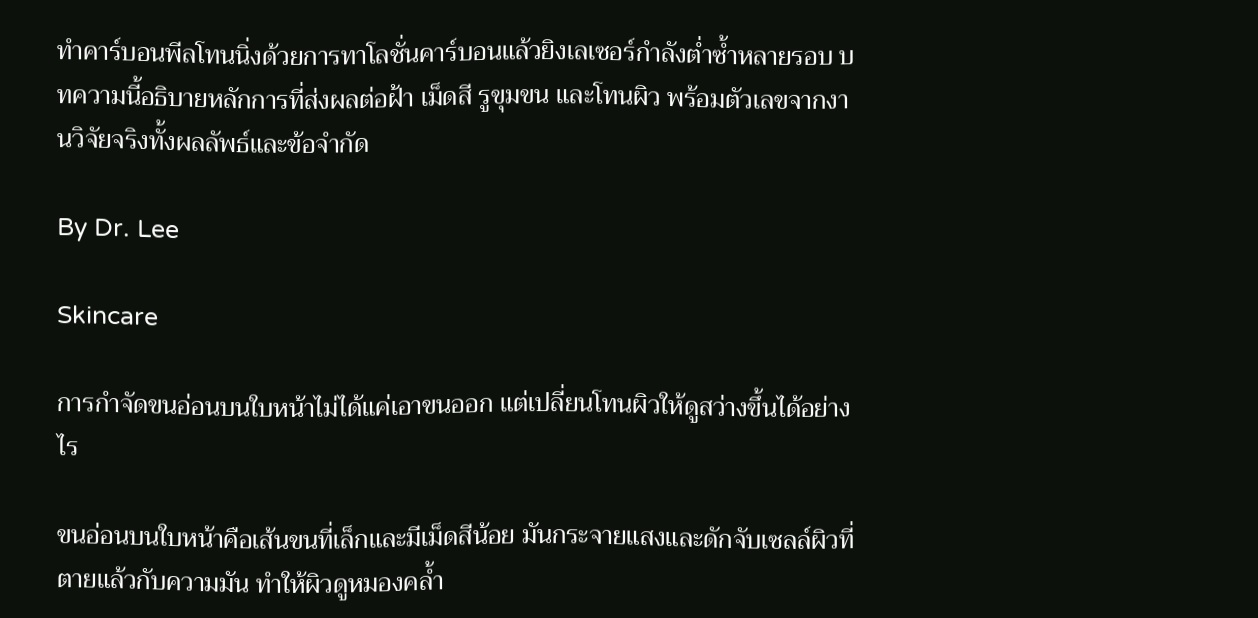ทำคาร์บอนพีลโทนนิ่งด้วยการทาโลชั่นคาร์บอนแล้วยิงเลเซอร์กำลังต่ำซ้ำหลายรอบ บทความนี้อธิบายหลักการที่ส่งผลต่อฝ้า เม็ดสี รูขุมขน และโทนผิว พร้อมตัวเลขจากงานวิจัยจริงทั้งผลลัพธ์และข้อจำกัด

By Dr. Lee

Skincare

การกำจัดขนอ่อนบนใบหน้าไม่ได้แค่เอาขนออก แต่เปลี่ยนโทนผิวให้ดูสว่างขึ้นได้อย่างไร

ขนอ่อนบนใบหน้าคือเส้นขนที่เล็กและมีเม็ดสีน้อย มันกระจายแสงและดักจับเซลล์ผิวที่ตายแล้วกับความมัน ทำให้ผิวดูหมองคล้ำ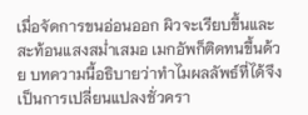เมื่อจัดการขนอ่อนออก ผิวจะเรียบขึ้นและสะท้อนแสงสม่ำเสมอ เมกอัพก็ติดทนขึ้นด้วย บทความนี้อธิบายว่าทำไมผลลัพธ์ที่ได้จึงเป็นการเปลี่ยนแปลงชั่วครา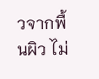วจากพื้นผิว ไม่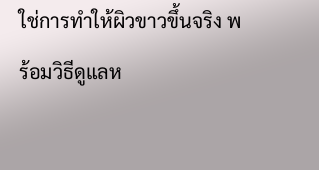ใช่การทำให้ผิวขาวขึ้นจริง พร้อมวิธีดูแลห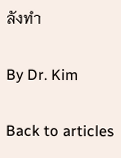ลังทำ

By Dr. Kim

Back to articles